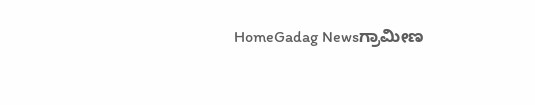HomeGadag Newsಗ್ರಾಮೀಣ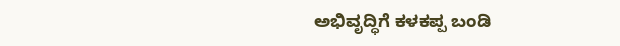ಅಭಿವೃದ್ಧಿಗೆ ಕಳಕಪ್ಪ ಬಂಡಿ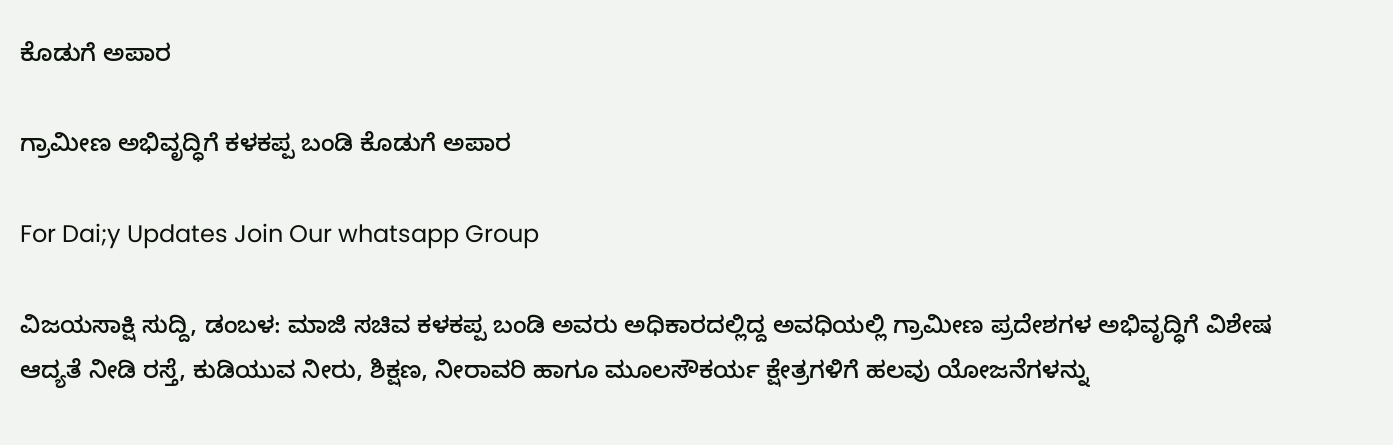ಕೊಡುಗೆ ಅಪಾರ

ಗ್ರಾಮೀಣ ಅಭಿವೃದ್ಧಿಗೆ ಕಳಕಪ್ಪ ಬಂಡಿ ಕೊಡುಗೆ ಅಪಾರ

For Dai;y Updates Join Our whatsapp Group

ವಿಜಯಸಾಕ್ಷಿ ಸುದ್ದಿ, ಡಂಬಳ: ಮಾಜಿ ಸಚಿವ ಕಳಕಪ್ಪ ಬಂಡಿ ಅವರು ಅಧಿಕಾರದಲ್ಲಿದ್ದ ಅವಧಿಯಲ್ಲಿ ಗ್ರಾಮೀಣ ಪ್ರದೇಶಗಳ ಅಭಿವೃದ್ಧಿಗೆ ವಿಶೇಷ ಆದ್ಯತೆ ನೀಡಿ ರಸ್ತೆ, ಕುಡಿಯುವ ನೀರು, ಶಿಕ್ಷಣ, ನೀರಾವರಿ ಹಾಗೂ ಮೂಲಸೌಕರ್ಯ ಕ್ಷೇತ್ರಗಳಿಗೆ ಹಲವು ಯೋಜನೆಗಳನ್ನು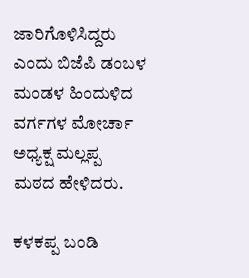ಜಾರಿಗೊಳಿಸಿದ್ದರು ಎಂದು ಬಿಜೆಪಿ ಡಂಬಳ ಮಂಡಳ ಹಿಂದುಳಿದ ವರ್ಗಗಳ ಮೋರ್ಚಾ ಅಧ್ಯಕ್ಷ ಮಲ್ಲಪ್ಪ ಮಠದ ಹೇಳಿದರು.

ಕಳಕಪ್ಪ ಬಂಡಿ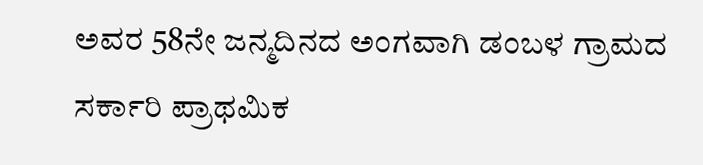ಅವರ 58ನೇ ಜನ್ಮದಿನದ ಅಂಗವಾಗಿ ಡಂಬಳ ಗ್ರಾಮದ ಸರ್ಕಾರಿ ಪ್ರಾಥಮಿಕ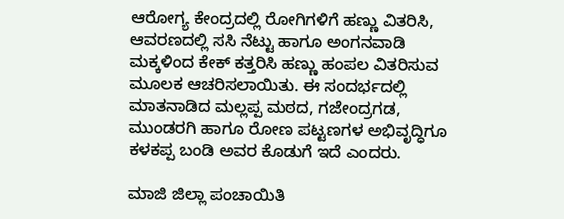ಆರೋಗ್ಯ ಕೇಂದ್ರದಲ್ಲಿ ರೋಗಿಗಳಿಗೆ ಹಣ್ಣು ವಿತರಿಸಿ, ಆವರಣದಲ್ಲಿ ಸಸಿ ನೆಟ್ಟು ಹಾಗೂ ಅಂಗನವಾಡಿ ಮಕ್ಕಳಿಂದ ಕೇಕ್ ಕತ್ತರಿಸಿ ಹಣ್ಣು ಹಂಪಲ ವಿತರಿಸುವ ಮೂಲಕ ಆಚರಿಸಲಾಯಿತು. ಈ ಸಂದರ್ಭದಲ್ಲಿ ಮಾತನಾಡಿದ ಮಲ್ಲಪ್ಪ ಮಠದ, ಗಜೇಂದ್ರಗಡ, ಮುಂಡರಗಿ ಹಾಗೂ ರೋಣ ಪಟ್ಟಣಗಳ ಅಭಿವೃದ್ಧಿಗೂ ಕಳಕಪ್ಪ ಬಂಡಿ ಅವರ ಕೊಡುಗೆ ಇದೆ ಎಂದರು.

ಮಾಜಿ ಜಿಲ್ಲಾ ಪಂಚಾಯಿತಿ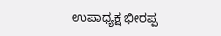ಉಪಾಧ್ಯಕ್ಷ ಭೀರಪ್ಪ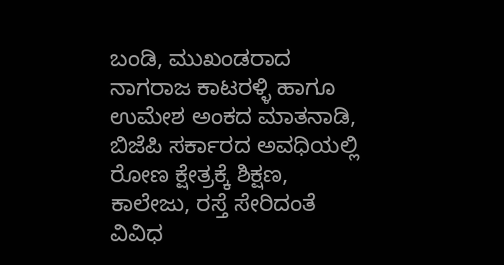ಬಂಡಿ, ಮುಖಂಡರಾದ ನಾಗರಾಜ ಕಾಟರಳ್ಳಿ ಹಾಗೂ ಉಮೇಶ ಅಂಕದ ಮಾತನಾಡಿ, ಬಿಜೆಪಿ ಸರ್ಕಾರದ ಅವಧಿಯಲ್ಲಿ ರೋಣ ಕ್ಷೇತ್ರಕ್ಕೆ ಶಿಕ್ಷಣ, ಕಾಲೇಜು, ರಸ್ತೆ ಸೇರಿದಂತೆ ವಿವಿಧ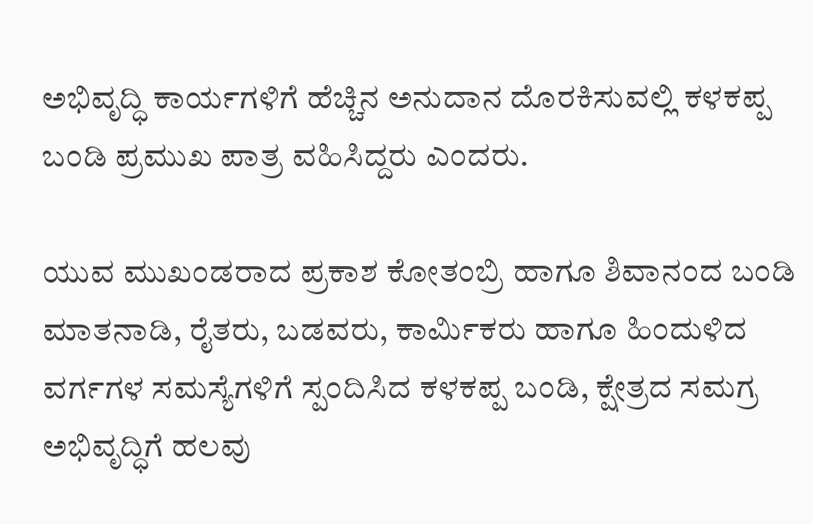ಅಭಿವೃದ್ಧಿ ಕಾರ್ಯಗಳಿಗೆ ಹೆಚ್ಚಿನ ಅನುದಾನ ದೊರಕಿಸುವಲ್ಲಿ ಕಳಕಪ್ಪ ಬಂಡಿ ಪ್ರಮುಖ ಪಾತ್ರ ವಹಿಸಿದ್ದರು ಎಂದರು.

ಯುವ ಮುಖಂಡರಾದ ಪ್ರಕಾಶ ಕೋತಂಬ್ರಿ ಹಾಗೂ ಶಿವಾನಂದ ಬಂಡಿ ಮಾತನಾಡಿ, ರೈತರು, ಬಡವರು, ಕಾರ್ಮಿಕರು ಹಾಗೂ ಹಿಂದುಳಿದ ವರ್ಗಗಳ ಸಮಸ್ಯೆಗಳಿಗೆ ಸ್ಪಂದಿಸಿದ ಕಳಕಪ್ಪ ಬಂಡಿ, ಕ್ಷೇತ್ರದ ಸಮಗ್ರ ಅಭಿವೃದ್ಧಿಗೆ ಹಲವು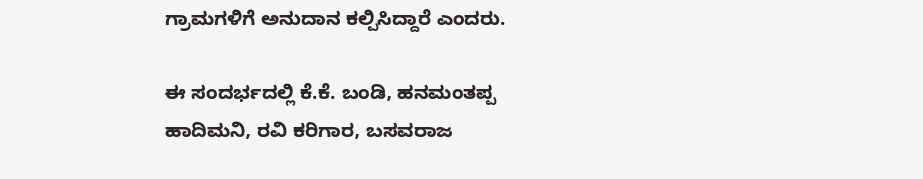ಗ್ರಾಮಗಳಿಗೆ ಅನುದಾನ ಕಲ್ಪಿಸಿದ್ದಾರೆ ಎಂದರು.

ಈ ಸಂದರ್ಭದಲ್ಲಿ ಕೆ.ಕೆ. ಬಂಡಿ, ಹನಮಂತಪ್ಪ ಹಾದಿಮನಿ, ರವಿ ಕರಿಗಾರ, ಬಸವರಾಜ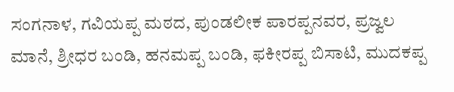ಸಂಗನಾಳ, ಗವಿಯಪ್ಪ ಮಠದ, ಪುಂಡಲೀಕ ಪಾರಪ್ಪನವರ, ಪ್ರಜ್ವಲ ಮಾನೆ, ಶ್ರೀಧರ ಬಂಡಿ, ಹನಮಪ್ಪ ಬಂಡಿ, ಫಕೀರಪ್ಪ ಬಿಸಾಟಿ, ಮುದಕಪ್ಪ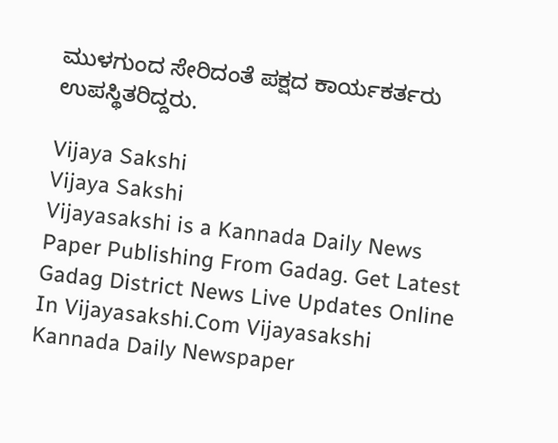ಮುಳಗುಂದ ಸೇರಿದಂತೆ ಪಕ್ಷದ ಕಾರ್ಯಕರ್ತರು ಉಪಸ್ಥಿತರಿದ್ದರು.

Vijaya Sakshi
Vijaya Sakshi
Vijayasakshi is a Kannada Daily News Paper Publishing From Gadag. Get Latest Gadag District News Live Updates Online In Vijayasakshi.Com Vijayasakshi Kannada Daily Newspaper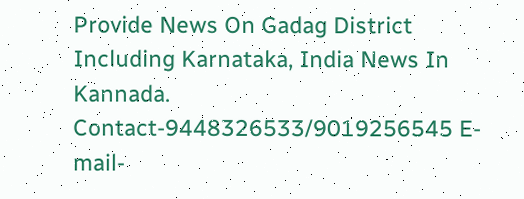Provide News On Gadag District Including Karnataka, India News In Kannada. Contact-9448326533/9019256545 E-mail-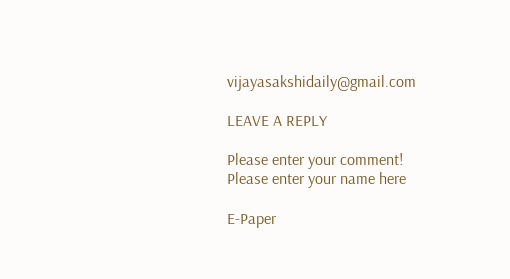vijayasakshidaily@gmail.com

LEAVE A REPLY

Please enter your comment!
Please enter your name here

E-Paper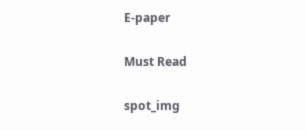E-paper

Must Read

spot_img